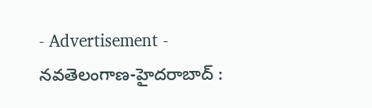- Advertisement -
నవతెలంగాణ-హైదరాబాద్ :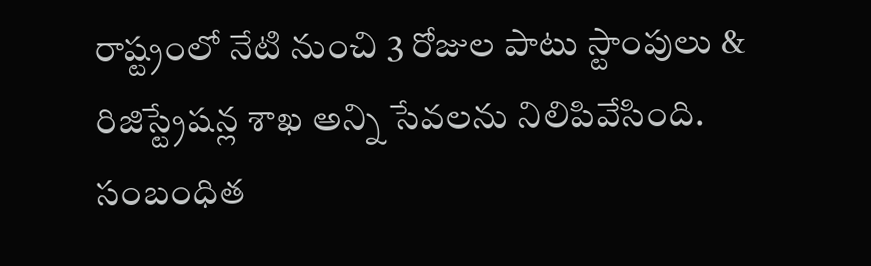రాష్ట్రంలో నేటి నుంచి 3 రోజుల పాటు స్టాంపులు & రిజిస్ట్రేషన్ల శాఖ అన్ని సేవలను నిలిపివేసింది. సంబంధిత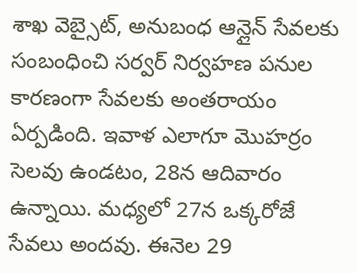శాఖ వెబ్సైట్, అనుబంధ ఆన్లైన్ సేవలకు సంబంధించి సర్వర్ నిర్వహణ పనుల కారణంగా సేవలకు అంతరాయం ఏర్పడింది. ఇవాళ ఎలాగూ మొహర్రం సెలవు ఉండటం, 28న ఆదివారం ఉన్నాయి. మధ్యలో 27న ఒక్కరోజే సేవలు అందవు. ఈనెల 29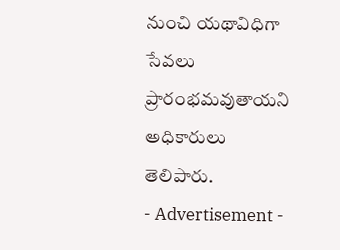నుంచి యథావిధిగా సేవలు ప్రారంభమవుతాయని అధికారులు తెలిపారు.
- Advertisement -